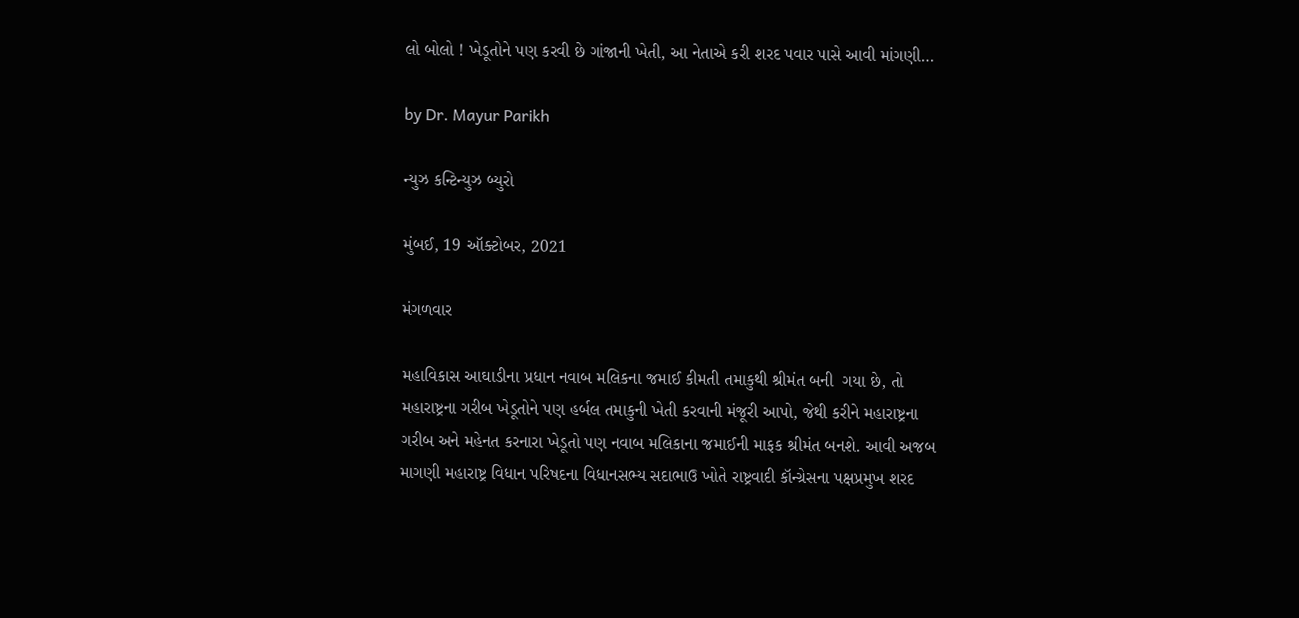લો બોલો ! ખેડૂતોને પણ કરવી છે ગાંજાની ખેતી, આ નેતાએ કરી શરદ પવાર પાસે આવી માંગણી…

by Dr. Mayur Parikh

ન્યુઝ કન્ટિન્યુઝ બ્યુરો

મુંબઈ, 19 ઑક્ટોબર, 2021

મંગળવાર

મહાવિકાસ આઘાડીના પ્રધાન નવાબ મલિકના જમાઈ કીમતી તમાકુથી શ્રીમંત બની  ગયા છે, તો મહારાષ્ટ્રના ગરીબ ખેડૂતોને પણ હર્બલ તમાકુની ખેતી કરવાની મંજૂરી આપો, જેથી કરીને મહારાષ્ટ્રના ગરીબ અને મહેનત કરનારા ખેડૂતો પણ નવાબ મલિકાના જમાઈની માફક શ્રીમંત બનશે. આવી અજબ માગણી મહારાષ્ટ્ર વિધાન પરિષદના વિધાનસભ્ય સદાભાઉ ખોતે રાષ્ટ્રવાદી કૉન્ગ્રેસના પક્ષપ્રમુખ શરદ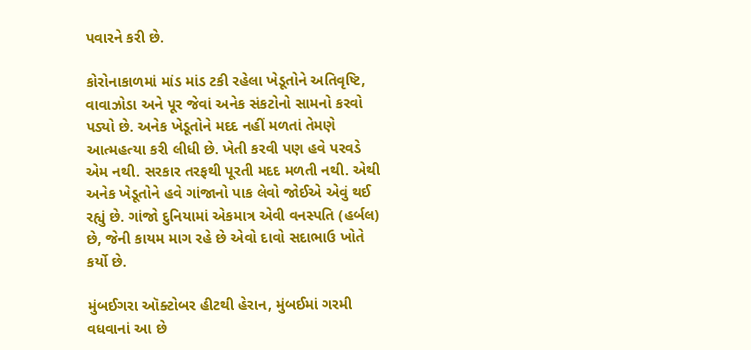પવારને કરી છે.

કોરોનાકાળમાં માંડ માંડ ટકી રહેલા ખેડૂતોને અતિવૃષ્ટિ, વાવાઝોડા અને પૂર જેવાં અનેક સંકટોનો સામનો કરવો પડ્યો છે. અનેક ખેડૂતોને મદદ નહીં મળતાં તેમણે આત્મહત્યા કરી લીધી છે. ખેતી કરવી પણ હવે પરવડે એમ નથી. સરકાર તરફથી પૂરતી મદદ મળતી નથી. એથી અનેક ખેડૂતોને હવે ગાંજાનો પાક લેવો જોઈએ એવું થઈ રહ્યું છે. ગાંજો દુનિયામાં એકમાત્ર એવી વનસ્પતિ (હર્બલ) છે, જેની કાયમ માગ રહે છે એવો દાવો સદાભાઉ ખોતે કર્યો છે.

મુંબઈગરા ઑક્ટોબર હીટથી હેરાન, મુંબઈમાં ગરમી વધવાનાં આ છે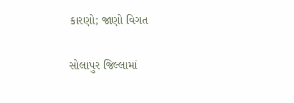કારણો; જાણો વિગત

સોલાપુર જિલ્લામાં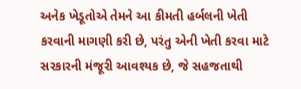અનેક ખેડૂતોએ તેમને આ કીમતી હર્બલની ખેતી કરવાની માગણી કરી છે, પરંતુ એની ખેતી કરવા માટે સરકારની મંજૂરી આવશ્યક છે, જે સહજતાથી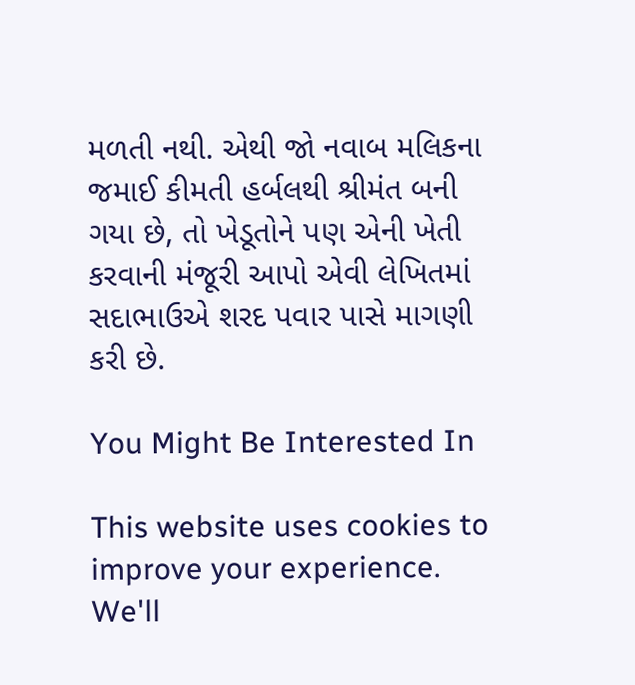મળતી નથી. એથી જો નવાબ મલિકના જમાઈ કીમતી હર્બલથી શ્રીમંત બની ગયા છે, તો ખેડૂતોને પણ એની ખેતી કરવાની મંજૂરી આપો એવી લેખિતમાં સદાભાઉએ શરદ પવાર પાસે માગણી કરી છે.

You Might Be Interested In

This website uses cookies to improve your experience. We'll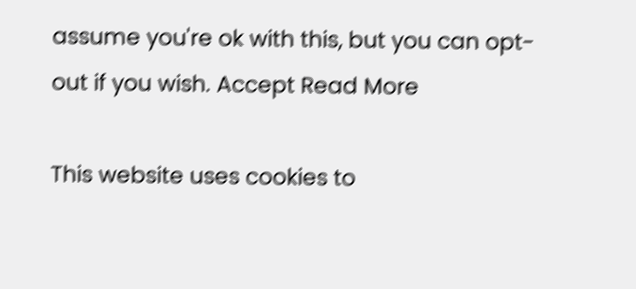assume you're ok with this, but you can opt-out if you wish. Accept Read More

This website uses cookies to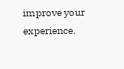improve your experience.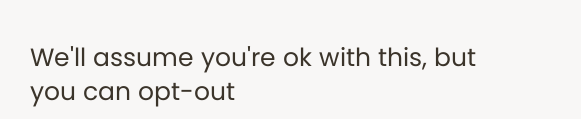We'll assume you're ok with this, but you can opt-out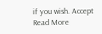if you wish. Accept Read More